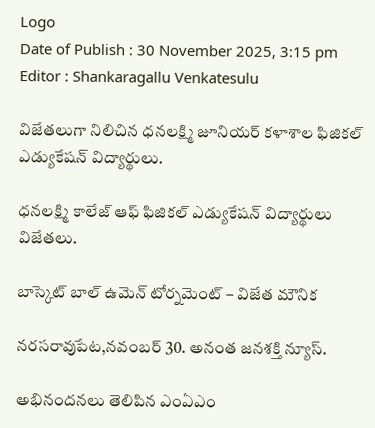Logo
Date of Publish : 30 November 2025, 3:15 pm
Editor : Shankaragallu Venkatesulu

విజేతలుగా నిలిచిన ధనలక్ష్మి జూనియర్ కళాశాల ఫిజికల్ ఎడ్యుకేషన్ విద్యార్థులు.

ధనలక్ష్మి కాలేజ్ ఆఫ్ ఫిజికల్ ఎడ్యుకేషన్ విద్యార్థులు విజేతలు.

బాస్కెట్ బాల్ ఉమెన్ టోర్నమెంట్ – విజేత మౌనిక

నరసరావుపేట,నవంబర్ 30. అనంత జనశక్తి న్యూస్.

అభినందనలు తెలిపిన ఎంఏఎం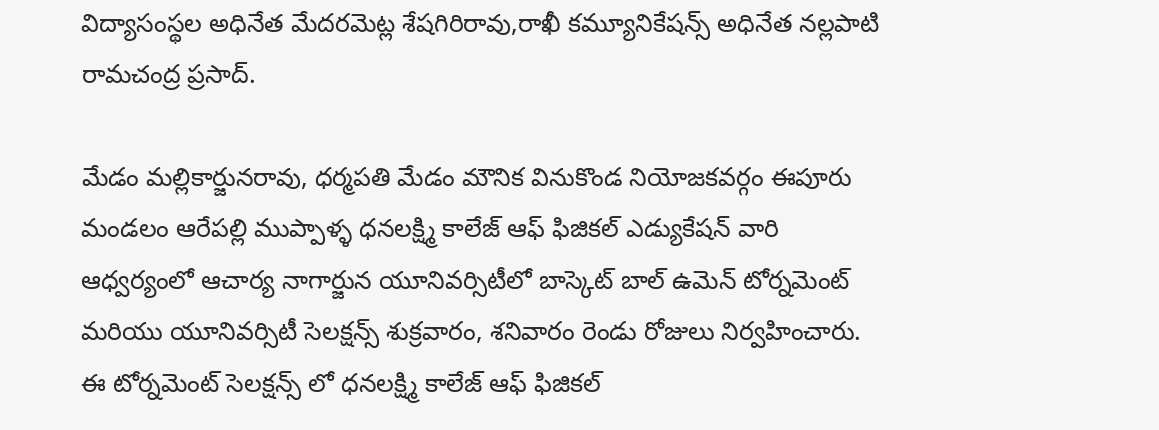విద్యాసంస్థల అధినేత మేదరమెట్ల శేషగిరిరావు,రాఖీ కమ్యూనికేషన్స్ అధినేత నల్లపాటి రామచంద్ర ప్రసాద్.

మేడం మల్లికార్జునరావు, ధర్మపతి మేడం మౌనిక వినుకొండ నియోజకవర్గం ఈపూరు మండలం ఆరేపల్లి ముప్పాళ్ళ ధనలక్ష్మి కాలేజ్ ఆఫ్ ఫిజికల్ ఎడ్యుకేషన్ వారి ఆధ్వర్యంలో ఆచార్య నాగార్జున యూనివర్సిటీలో బాస్కెట్ బాల్ ఉమెన్ టోర్నమెంట్ మరియు యూనివర్సిటీ సెలక్షన్స్ శుక్రవారం, శనివారం రెండు రోజులు నిర్వహించారు. ఈ టోర్నమెంట్ సెలక్షన్స్ లో ధనలక్ష్మి కాలేజ్ ఆఫ్ ఫిజికల్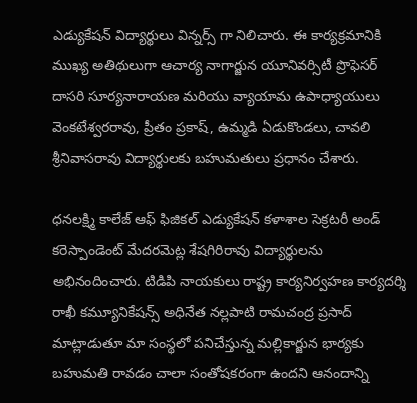ఎడ్యుకేషన్ విద్యార్థులు విన్నర్స్ గా నిలిచారు. ఈ కార్యక్రమానికి ముఖ్య అతిథులుగా ఆచార్య నాగార్జున యూనివర్సిటీ ప్రొఫెసర్ దాసరి సూర్యనారాయణ మరియు వ్యాయామ ఉపాధ్యాయులు వెంకటేశ్వరరావు, ప్రీతం ప్రకాష్, ఉమ్మడి ఏడుకొండలు, చావలి శ్రీనివాసరావు విద్యార్థులకు బహుమతులు ప్రధానం చేశారు.

ధనలక్ష్మి కాలేజ్ ఆఫ్ ఫిజికల్ ఎడ్యుకేషన్ కళాశాల సెక్రటరీ అండ్ కరెస్పాండెంట్ మేదరమెట్ల శేషగిరిరావు విద్యార్థులను అభినందించారు. టిడిపి నాయకులు రాష్ట్ర కార్యనిర్వహణ కార్యదర్శి రాఖీ కమ్యూనికేషన్స్ అధినేత నల్లపాటి రామచంద్ర ప్రసాద్ మాట్లాడుతూ మా సంస్థలో పనిచేస్తున్న మల్లికార్జున భార్యకు బహుమతి రావడం చాలా సంతోషకరంగా ఉందని ఆనందాన్ని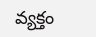వ్యక్తం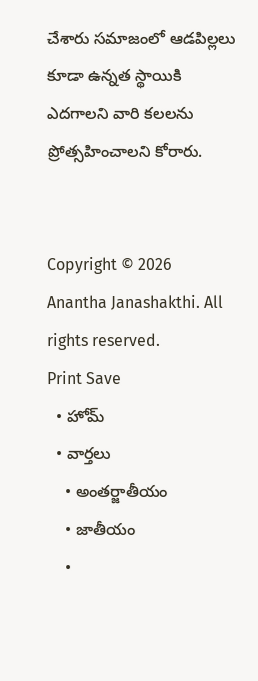చేశారు సమాజంలో ఆడపిల్లలు కూడా ఉన్నత స్థాయికి ఎదగాలని వారి కలలను ప్రోత్సహించాలని కోరారు.


Copyright © 2026 Anantha Janashakthi. All rights reserved.
Print Save
  • హోమ్
  • వార్తలు
    • అంతర్జాతీయం
    • జాతీయం
    •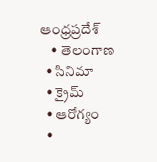ఆంధ్రప్రదేశ్
    • తెలంగాణ
  • సినిమా
  • క్రైమ్
  • ఆరోగ్యం
  •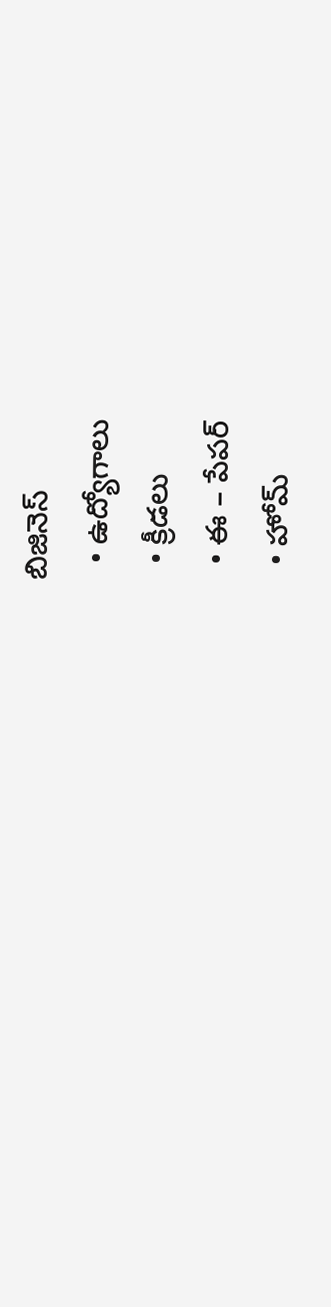బిజినెస్
  • ఉద్యోగాలు
  • క్రీడలు
  • ఈ – పేపర్
  • హోమ్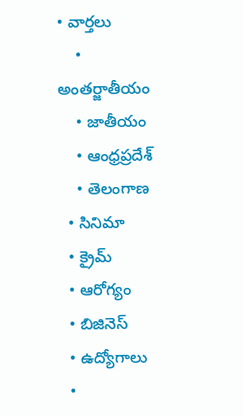• వార్తలు
    • అంతర్జాతీయం
    • జాతీయం
    • ఆంధ్రప్రదేశ్
    • తెలంగాణ
  • సినిమా
  • క్రైమ్
  • ఆరోగ్యం
  • బిజినెస్
  • ఉద్యోగాలు
  •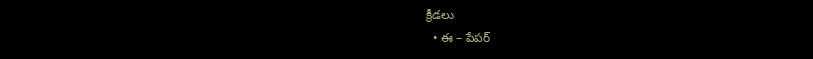క్రీడలు
  • ఈ – పేపర్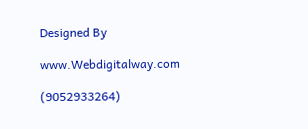Designed By

www.Webdigitalway.com

(9052933264)